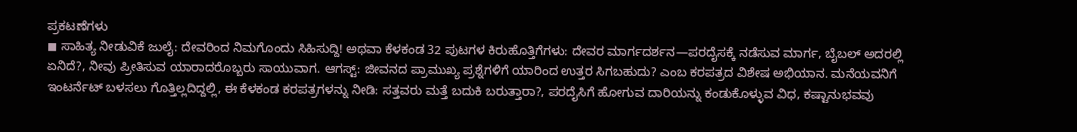ಪ್ರಕಟಣೆಗಳು
◼ ಸಾಹಿತ್ಯ ನೀಡುವಿಕೆ ಜುಲೈ: ದೇವರಿಂದ ನಿಮಗೊಂದು ಸಿಹಿಸುದ್ದಿ! ಅಥವಾ ಕೆಳಕಂಡ 32 ಪುಟಗಳ ಕಿರುಹೊತ್ತಿಗೆಗಳು: ದೇವರ ಮಾರ್ಗದರ್ಶನ—ಪರದೈಸಕ್ಕೆ ನಡೆಸುವ ಮಾರ್ಗ, ಬೈಬಲ್ ಅದರಲ್ಲಿ ಏನಿದೆ?, ನೀವು ಪ್ರೀತಿಸುವ ಯಾರಾದರೊಬ್ಬರು ಸಾಯುವಾಗ. ಆಗಸ್ಟ್: ಜೀವನದ ಪ್ರಾಮುಖ್ಯ ಪ್ರಶ್ನೆಗಳಿಗೆ ಯಾರಿಂದ ಉತ್ತರ ಸಿಗಬಹುದು? ಎಂಬ ಕರಪತ್ರದ ವಿಶೇಷ ಅಭಿಯಾನ. ಮನೆಯವನಿಗೆ ಇಂಟರ್ನೆಟ್ ಬಳಸಲು ಗೊತ್ತಿಲ್ಲದಿದ್ದಲ್ಲಿ, ಈ ಕೆಳಕಂಡ ಕರಪತ್ರಗಳನ್ನು ನೀಡಿ: ಸತ್ತವರು ಮತ್ತೆ ಬದುಕಿ ಬರುತ್ತಾರಾ?, ಪರದೈಸಿಗೆ ಹೋಗುವ ದಾರಿಯನ್ನು ಕಂಡುಕೊಳ್ಳುವ ವಿಧ, ಕಷ್ಟಾನುಭವವು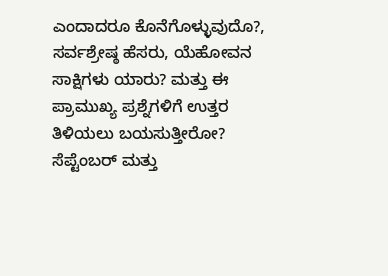ಎಂದಾದರೂ ಕೊನೆಗೊಳ್ಳುವುದೊ?, ಸರ್ವಶ್ರೇಷ್ಠ ಹೆಸರು, ಯೆಹೋವನ ಸಾಕ್ಷಿಗಳು ಯಾರು? ಮತ್ತು ಈ ಪ್ರಾಮುಖ್ಯ ಪ್ರಶ್ನೆಗಳಿಗೆ ಉತ್ತರ ತಿಳಿಯಲು ಬಯಸುತ್ತೀರೋ? ಸೆಪ್ಟೆಂಬರ್ ಮತ್ತು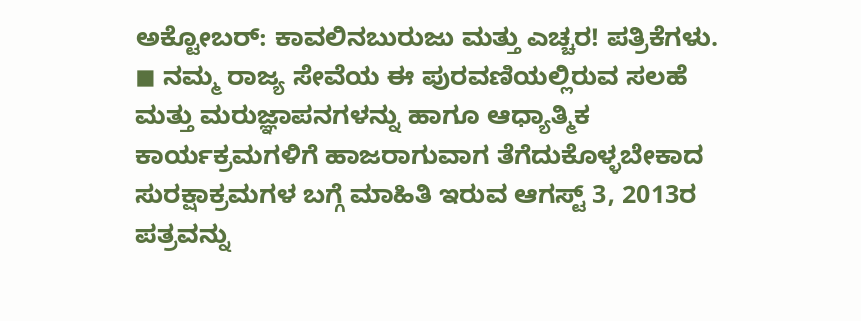ಅಕ್ಟೋಬರ್: ಕಾವಲಿನಬುರುಜು ಮತ್ತು ಎಚ್ಚರ! ಪತ್ರಿಕೆಗಳು.
◼ ನಮ್ಮ ರಾಜ್ಯ ಸೇವೆಯ ಈ ಪುರವಣಿಯಲ್ಲಿರುವ ಸಲಹೆ ಮತ್ತು ಮರುಜ್ಞಾಪನಗಳನ್ನು ಹಾಗೂ ಆಧ್ಯಾತ್ಮಿಕ ಕಾರ್ಯಕ್ರಮಗಳಿಗೆ ಹಾಜರಾಗುವಾಗ ತೆಗೆದುಕೊಳ್ಳಬೇಕಾದ ಸುರಕ್ಷಾಕ್ರಮಗಳ ಬಗ್ಗೆ ಮಾಹಿತಿ ಇರುವ ಆಗಸ್ಟ್ 3, 2013ರ ಪತ್ರವನ್ನು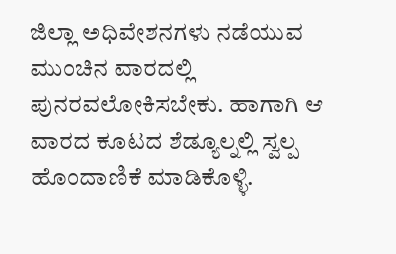ಜಿಲ್ಲಾ ಅಧಿವೇಶನಗಳು ನಡೆಯುವ ಮುಂಚಿನ ವಾರದಲ್ಲಿ ಪುನರವಲೋಕಿಸಬೇಕು. ಹಾಗಾಗಿ ಆ ವಾರದ ಕೂಟದ ಶೆಡ್ಯೂಲ್ನಲ್ಲಿ ಸ್ವಲ್ಪ ಹೊಂದಾಣಿಕೆ ಮಾಡಿಕೊಳ್ಳಿ.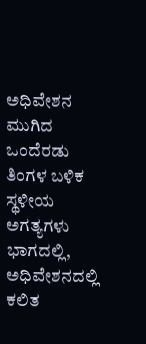ಅಧಿವೇಶನ ಮುಗಿದ ಒಂದೆರಡು ತಿಂಗಳ ಬಳಿಕ ಸ್ಥಳೀಯ ಅಗತ್ಯಗಳು ಭಾಗದಲ್ಲಿ, ಅಧಿವೇಶನದಲ್ಲಿ ಕಲಿತ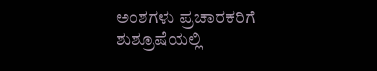ಅಂಶಗಳು ಪ್ರಚಾರಕರಿಗೆ ಶುಶ್ರೂಷೆಯಲ್ಲಿ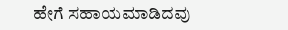ಹೇಗೆ ಸಹಾಯಮಾಡಿದವು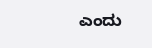ಎಂದು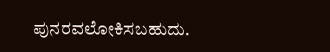ಪುನರವಲೋಕಿಸಬಹುದು.